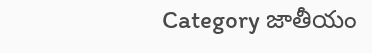Category జాతీయం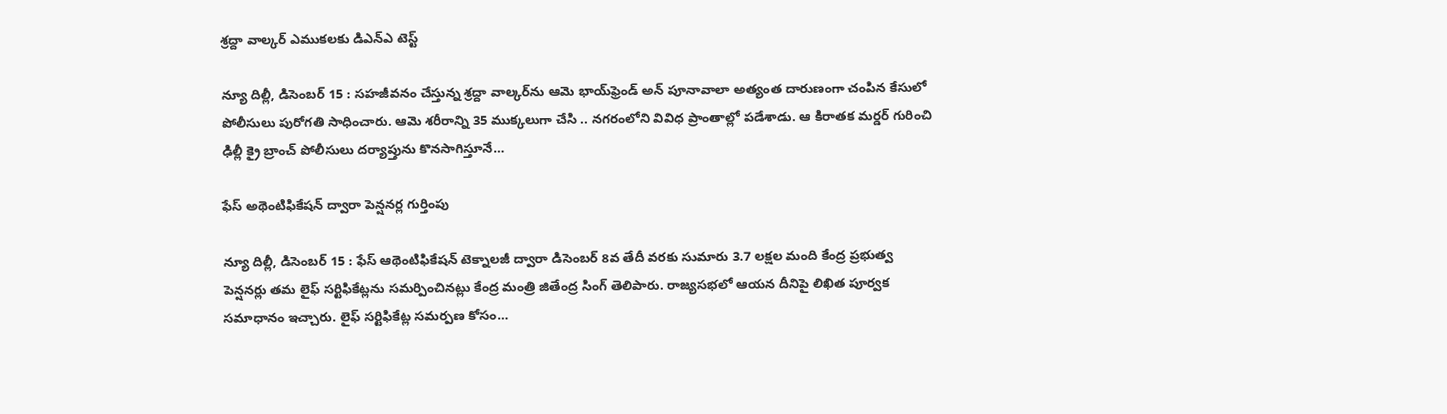శ్రద్దా వాల్కర్‌ ఎముకలకు డిఎన్‌ఎ ‌టెస్ట్

న్యూ దిల్లీ, డిసెంబర్‌ 15 : సహజీవనం చేస్తున్న శ్రద్దా వాల్కర్‌ను ఆమె భాయ్‌‌ఫ్రెండ్‌ అ‌న్‌ ‌పూనావాలా అత్యంత దారుణంగా చంపిన కేసులో పోలీసులు పురోగతి సాధించారు. ఆమె శరీరాన్ని 35 ముక్కలుగా చేసి .. నగరంలోని వివిధ ప్రాంతాల్లో పడేశాడు. ఆ కిరాతక మర్డర్‌ ‌గురించి ఢిల్లీ క్రై బ్రాంచ్‌ ‌పోలీసులు దర్యాప్తును కొనసాగిస్తూనే…

ఫేస్‌ అథెంటిఫికేషన్‌ ‌ద్వారా పెన్షనర్ల గుర్తింపు

న్యూ దిల్లీ, డిసెంబర్‌ 15 : ఫేస్‌ ఆథెంటిఫికేషన్‌ ‌టెక్నాలజీ ద్వారా డిసెంబర్‌ 8వ తేదీ వరకు సుమారు 3.7 లక్షల మంది కేంద్ర ప్రభుత్వ పెన్షనర్లు తమ లైఫ్‌ ‌సర్టిఫికేట్లను సమర్పించినట్లు కేంద్ర మంత్రి జితేంద్ర సింగ్‌ ‌తెలిపారు. రాజ్యసభలో ఆయన దీనిపై లిఖిత పూర్వక సమాధానం ఇచ్చారు. లైఫ్‌ ‌సర్టిఫికేట్ల సమర్పణ కోసం…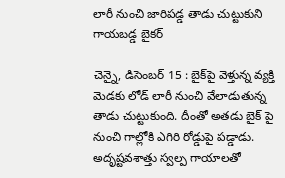లారీ నుంచి జారిపడ్డ తాడు చుట్టుకుని గాయబడ్డ బైకర్‌

చెన్నై, డిసెంబర్‌ 15 : బైక్‌పై వెళ్తున్న వ్యక్తి మెడకు లోడ్‌ ‌లారీ నుంచి వేలాడుతున్న తాడు చుట్టుకుంది. దీంతో అతడు బైక్‌ ‌పై నుంచి గాల్లోకి ఎగిరి రోడ్డుపై పడ్డాడు. అదృష్టవశాత్తు స్వల్ప గాయాలతో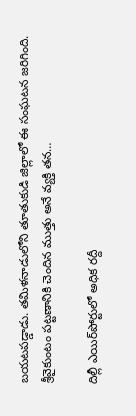బయటపడ్డాడు. తమిళనాడులోని తూతుకుడి జిల్లాలో ఈ సంఘటన జరిగింది. శ్రీవైకుంటం పట్టణానికి చెందిన ముత్తు అనే వ్యక్తి తన…

దిల్లీ ఎయిర్‌పోర్టులో అధిక రద్దీ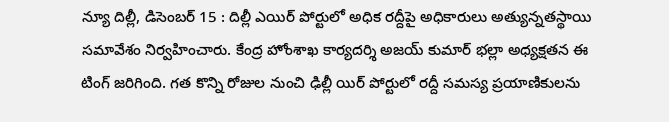న్యూ దిల్లీ, డిసెంబర్‌ 15 : దిల్లీ ఎయిర్‌ ‌పోర్టులో అధిక రద్దీపై అధికారులు అత్యున్నతస్థాయి సమావేశం నిర్వహించారు. కేంద్ర హోంశాఖ కార్యదర్శి అజయ్‌ ‌కుమార్‌ ‌భల్లా అధ్యక్షతన ఈ టింగ్‌ ‌జరిగింది. గత కొన్ని రోజుల నుంచి ఢిల్లీ యిర్‌ ‌పోర్టులో రద్దీ సమస్య ప్రయాణికులను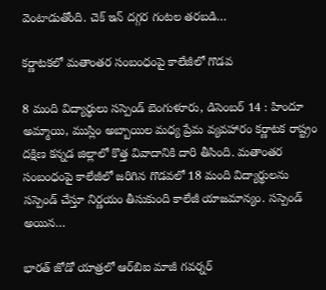వెంటాడుతోంది. చెక్‌ ఇన్‌ ‌దగ్గర గంటల తరబడి…

కర్ణాటకలో మతాంతర సంబంధంపై కాలేజీలో గొడవ

8 మంది విద్యార్థులు సస్పెండ్‌ ‌బెంగుళూరు, డిసెంబర్‌ 14 : హిందూ అమ్మాయి, ముస్లిం అబ్బాయిల మధ్య ప్రేమ వ్యవహారం కర్ణాటక రాష్ట్రం దక్షిణ కన్నడ జిల్లాలో కొత్త వివాదానికి దారి తీసింది. మతాంతర సంబంధంపై కాలేజీలో జరిగిన గొడవలో 18 మంది విద్యార్థులను సస్పెండ్‌ ‌చేస్తూ నిర్ణయం తీసుకుంది కాలేజీ యాజమాన్యం. సస్పెండ్‌ అయిన…

భారత్‌ ‌జోడో యాత్రలో ఆర్‌బిఐ మాజీ గవర్నర్‌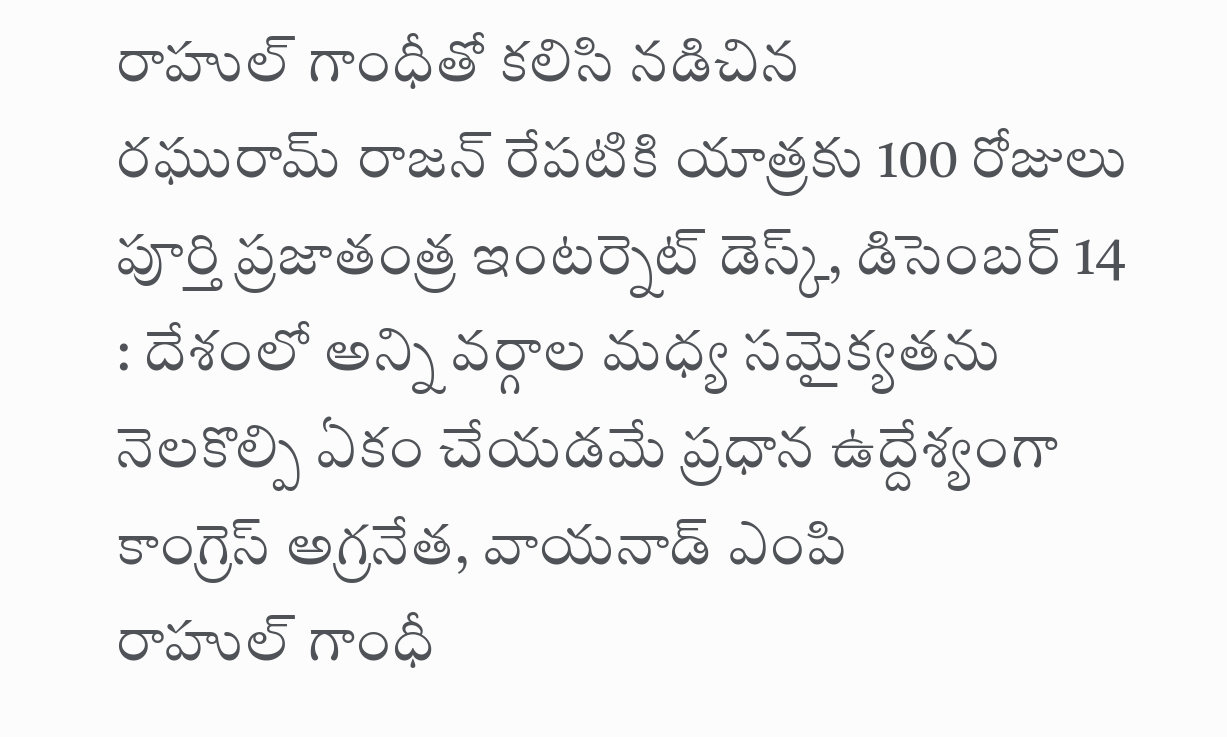రాహుల్‌ ‌గాంధీతో కలిసి నడిచిన రఘురామ్‌ ‌రాజన్‌ ‌రేపటికి యాత్రకు 100 రోజులు పూర్తి ప్రజాతంత్ర ఇంటర్నెట్‌ ‌డెస్క్, డిసెంబర్‌ 14 : దేశంలో అన్ని వర్గాల మధ్య సమైక్యతను నెలకొల్పి ఏకం చేయడమే ప్రధాన ఉద్దేశ్యంగా కాంగ్రెస్‌ అ‌గ్రనేత, వాయనాడ్‌ ఎం‌పి రాహుల్‌ ‌గాంధీ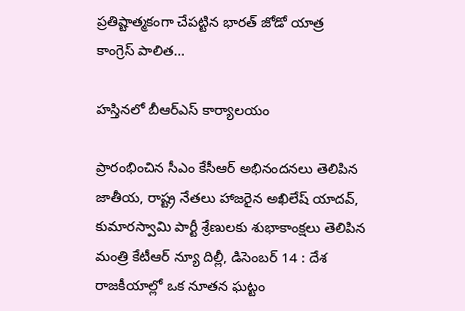ప్రతిష్టాత్మకంగా చేపట్టిన భారత్‌ ‌జోడో యాత్ర కాంగ్రెస్‌ ‌పాలిత…

హస్తినలో బీఆర్‌ఎస్‌ ‌కార్యాలయం

ప్రారంభించిన సీఎం కేసీఆర్‌ అభినందనలు తెలిపిన జాతీయ, రాష్ట్ర నేతలు హాజరైన అఖిలేష్‌ ‌యాదవ్‌, కుమారస్వామి పార్టీ శ్రేణులకు శుభాకాంక్షలు తెలిపిన మంత్రి కేటీఆర్‌ న్యూ దిల్లీ, డిసెంబర్‌ 14 : దేశ రాజకీయాల్లో ఒక నూతన ఘట్టం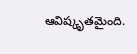ఆవిష్కృతమైంది.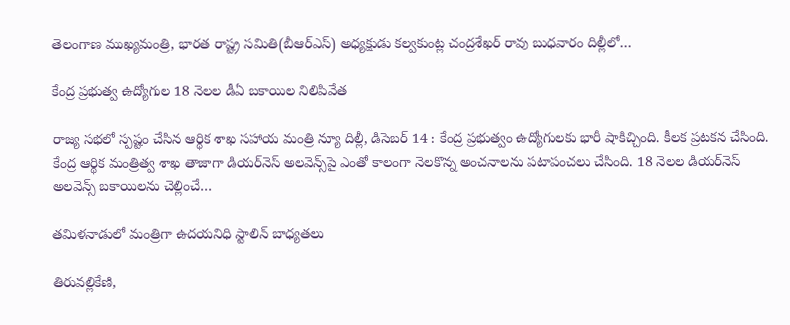తెలంగాణ ముఖ్యమంత్రి, భారత రాష్ట్ర సమితి(బీఆర్‌ఎస్‌) అధ్యక్షుడు కల్వకుంట్ల చంద్రశేఖర్‌ ‌రావు బుధవారం దిల్లీలో…

కేంద్ర ప్రభుత్వ ఉద్యోగుల 18 నెలల డీఏ బకాయిల నిలిపివేత

రాజ్య సభలో స్పష్టం చేసిన ఆర్థిక శాఖ సహాయ మంత్రి న్యూ దిల్లీ, డిసెబర్‌ 14 : కేంద్ర ప్రభుత్వం ఉద్యోగులకు భారీ షాకిచ్చింది. కీలక ప్రటకన చేసింది. కేంద్ర ఆర్థిక మంత్రిత్వ శాఖ తాజాగా డియర్‌నెస్‌ అలవెన్స్‌పై ఎంతో కాలంగా నెలకొన్న అంచనాలను పటాపంచలు చేసింది. 18 నెలల డియర్‌నెస్‌ అలవెన్స్ ‌బకాయిలను చెల్లించే…

తమిళనాడులో మంత్రిగా ఉదయనిధి స్టాలిన్‌ ‌బాధ్యతలు

తిరువల్లికేణి,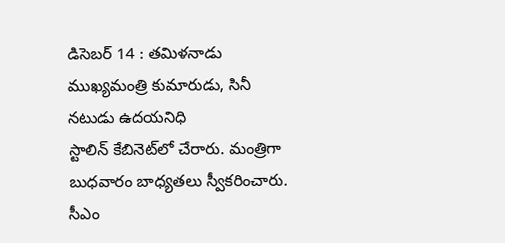డిసెబర్‌ 14 : తమిళనాడు ముఖ్యమంత్రి కుమారుడు, సినీ నటుడు ఉదయనిధి స్టాలిన్‌ ‌కేబినెట్‌లో చేరారు. మంత్రిగా బుధవారం బాధ్యతలు స్వీకరించారు. సీఎం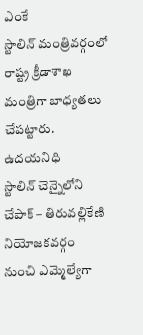ఎంకే స్టాలిన్‌ ‌మంత్రివర్గంలో రాష్ట్ర క్రీడాశాఖ మంత్రిగా బాధ్యతలు చేపట్టారు. ఉదయనిధి స్టాలిన్‌ ‌చెన్నైలోని చేపాక్‌ – తిరువల్లికేణి నియోజకవర్గం నుంచి ఎమ్మెల్యేగా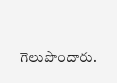గెలుపొందారు.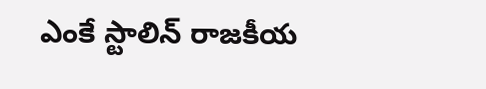ఎంకే స్టాలిన్‌ ‌రాజకీయ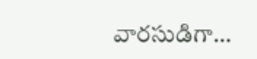వారసుడిగా…